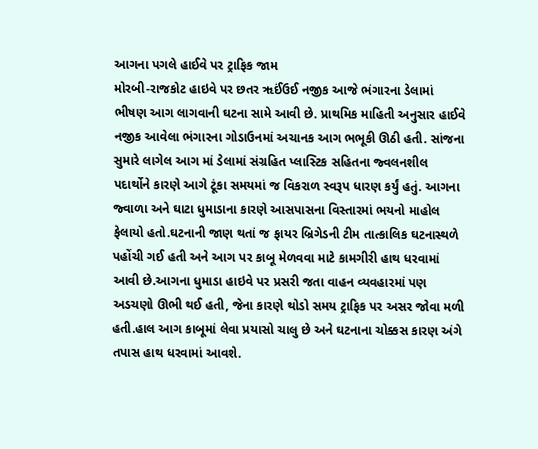આગના પગલે હાઈવે પર ટ્રાફિક જામ
મોરબી-રાજકોટ હાઇવે પર છતર ૠઈંઉઈ નજીક આજે ભંગારના ડેલામાં ભીષણ આગ લાગવાની ઘટના સામે આવી છે. પ્રાથમિક માહિતી અનુસાર હાઈવે નજીક આવેલા ભંગારના ગોડાઉનમાં અચાનક આગ ભભૂકી ઊઠી હતી. સાંજના સુમારે લાગેલ આગ માં ડેલામાં સંગ્રહિત પ્લાસ્ટિક સહિતના જ્વલનશીલ પદાર્થોને કારણે આગે ટૂંકા સમયમાં જ વિકરાળ સ્વરૂપ ધારણ કર્યું હતું. આગના જ્વાળા અને ઘાટા ધુમાડાના કારણે આસપાસના વિસ્તારમાં ભયનો માહોલ ફેલાયો હતો.ઘટનાની જાણ થતાં જ ફાયર બ્રિગેડની ટીમ તાત્કાલિક ઘટનાસ્થળે પહોંચી ગઈ હતી અને આગ પર કાબૂ મેળવવા માટે કામગીરી હાથ ધરવામાં આવી છે.આગના ધુમાડા હાઇવે પર પ્રસરી જતા વાહન વ્યવહારમાં પણ અડચણો ઊભી થઈ હતી, જેના કારણે થોડો સમય ટ્રાફિક પર અસર જોવા મળી હતી.હાલ આગ કાબૂમાં લેવા પ્રયાસો ચાલુ છે અને ઘટનાના ચોક્કસ કારણ અંગે તપાસ હાથ ધરવામાં આવશે.